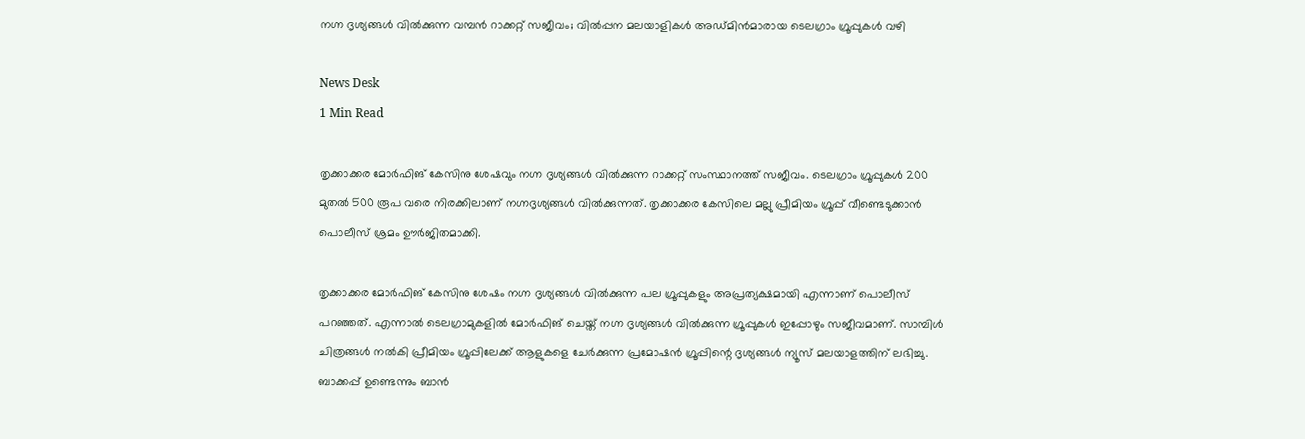നഗ്ന ദൃശ്യങ്ങൾ വിൽക്കുന്ന വമ്പന്‍ റാക്കറ്റ് സജീവം; വില്‍പ്പന മലയാളികള്‍ അഡ്മിന്‍മാരായ ടെലഗ്രാം ഗ്രൂപ്പുകള്‍ വഴി

News Desk
1 Min Read

തൃക്കാക്കര മോർഫിങ് കേസിനു ശേഷവും നഗ്ന ദൃശ്യങ്ങൾ വിൽക്കുന്ന റാക്കറ്റ് സംസ്ഥാനത്ത് സജീവം. ടെലഗ്രാം ഗ്രൂപ്പുകൾ 200 മുതൽ 500 രൂപ വരെ നിരക്കിലാണ് നഗ്നദൃശ്യങ്ങൾ വിൽക്കുന്നത്. തൃക്കാക്കര കേസിലെ മല്ലു പ്രീമിയം ഗ്രൂപ്പ് വീണ്ടെടുക്കാൻ പൊലീസ് ശ്രമം ഊർജിതമാക്കി.

തൃക്കാക്കര മോർഫിങ് കേസിനു ശേഷം നഗ്ന ദൃശ്യങ്ങൾ വിൽക്കുന്ന പല ഗ്രൂപ്പുകളും അപ്രത്യക്ഷമായി എന്നാണ് പൊലീസ് പറഞ്ഞത്. എന്നാൽ ടെലഗ്രാമുകളിൽ മോർഫിങ് ചെയ്ത് നഗ്ന ദൃശ്യങ്ങൾ വിൽക്കുന്ന ഗ്രൂപ്പുകൾ ഇപ്പോഴും സജീവമാണ്. സാമ്പിൾ ചിത്രങ്ങൾ നൽകി പ്രീമിയം ഗ്രൂപ്പിലേക്ക് ആളുകളെ ചേർക്കുന്ന പ്രമോഷൻ ഗ്രൂപ്പിന്റെ ദൃശ്യങ്ങൾ ന്യൂസ് മലയാളത്തിന് ലഭിച്ചു. ബാക്കപ്പ് ഉണ്ടെന്നും ബാൻ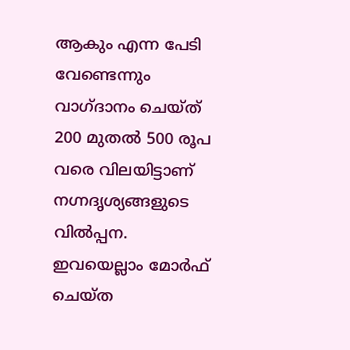ആകും എന്ന പേടി വേണ്ടെന്നും വാഗ്ദാനം ചെയ്ത് 200 മുതൽ 500 രൂപ വരെ വിലയിട്ടാണ് നഗ്നദൃശ്യങ്ങളുടെ വില്‍പ്പന. ഇവയെല്ലാം മോർഫ് ചെയ്ത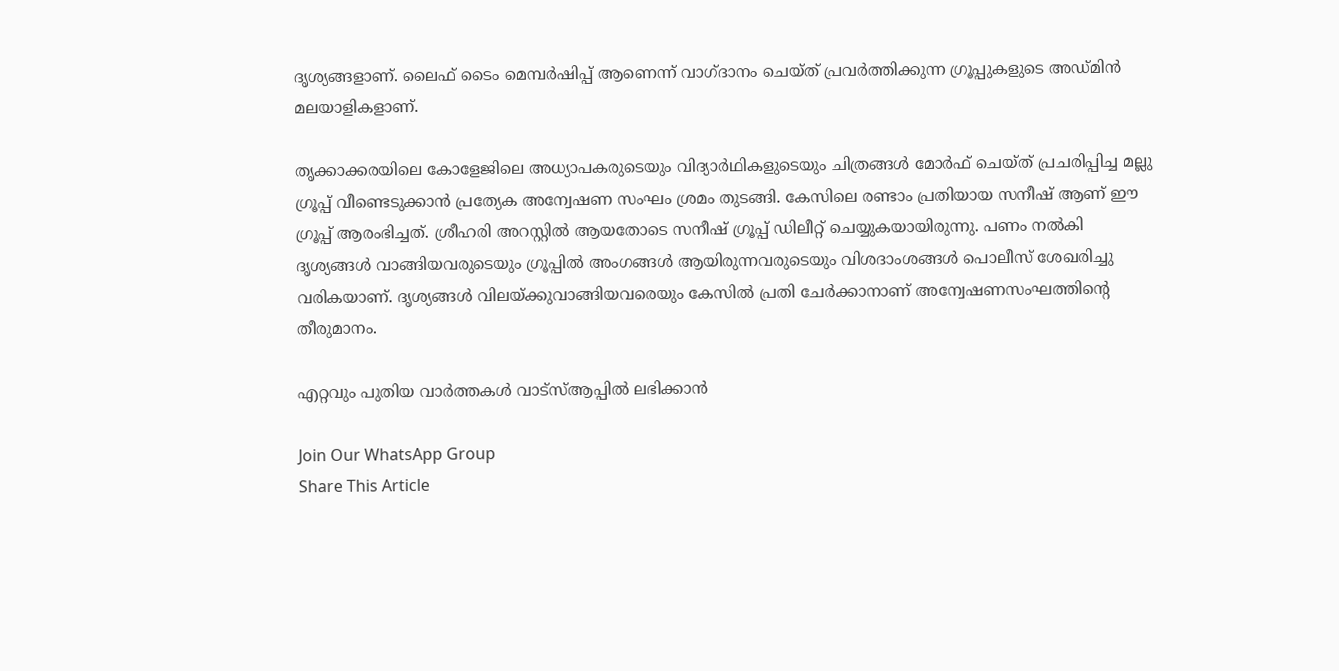ദൃശ്യങ്ങളാണ്. ലൈഫ് ടൈം മെമ്പർഷിപ്പ് ആണെന്ന് വാഗ്ദാനം ചെയ്ത് പ്രവർത്തിക്കുന്ന ഗ്രൂപ്പുകളുടെ അഡ്മിൻ മലയാളികളാണ്.

തൃക്കാക്കരയിലെ കോളേജിലെ അധ്യാപകരുടെയും വിദ്യാർഥികളുടെയും ചിത്രങ്ങൾ മോർഫ് ചെയ്ത് പ്രചരിപ്പിച്ച മല്ലു ഗ്രൂപ്പ് വീണ്ടെടുക്കാൻ പ്രത്യേക അന്വേഷണ സംഘം ശ്രമം തുടങ്ങി. കേസിലെ രണ്ടാം പ്രതിയായ സനീഷ് ആണ് ഈ ഗ്രൂപ്പ് ആരംഭിച്ചത്. ശ്രീഹരി അറസ്റ്റിൽ ആയതോടെ സനീഷ് ഗ്രൂപ്പ് ഡിലീറ്റ് ചെയ്യുകയായിരുന്നു. പണം നൽകി ദൃശ്യങ്ങൾ വാങ്ങിയവരുടെയും ഗ്രൂപ്പിൽ അംഗങ്ങൾ ആയിരുന്നവരുടെയും വിശദാംശങ്ങൾ പൊലീസ് ശേഖരിച്ചു വരികയാണ്. ദൃശ്യങ്ങൾ വിലയ്ക്കുവാങ്ങിയവരെയും കേസിൽ പ്രതി ചേർക്കാനാണ് അന്വേഷണസംഘത്തിന്റെ തീരുമാനം.

എറ്റവും പുതിയ വാർത്തകൾ വാട്സ്ആപ്പിൽ ലഭിക്കാൻ

Join Our WhatsApp Group
Share This Article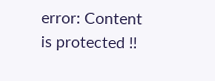error: Content is protected !!